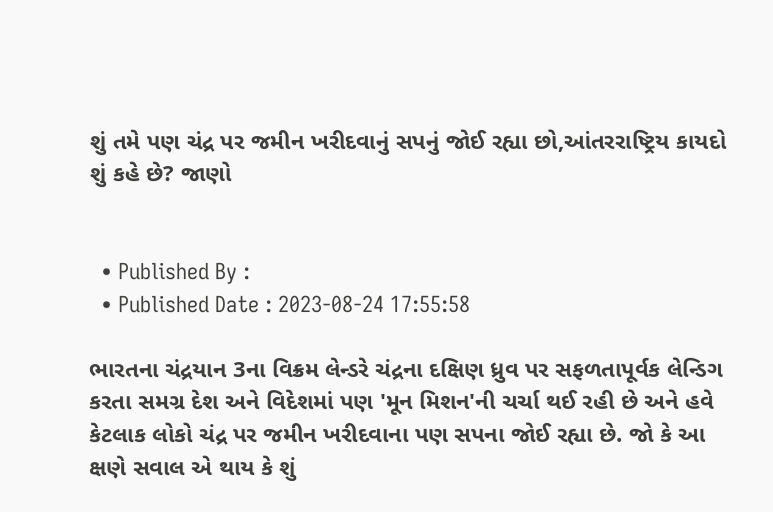શું તમે પણ ચંદ્ર પર જમીન ખરીદવાનું સપનું જોઈ રહ્યા છો,આંતરરાષ્ટ્રિય કાયદો શું કહે છે? જાણો


  • Published By :
  • Published Date : 2023-08-24 17:55:58

ભારતના ચંદ્રયાન 3ના વિક્રમ લેન્ડરે ચંદ્રના દક્ષિણ ધ્રુવ પર સફળતાપૂર્વક લેન્ડિગ કરતા સમગ્ર દેશ અને વિદેશમાં પણ 'મૂન મિશન'ની ચર્ચા થઈ રહી છે અને હવે  કેટલાક લોકો ચંદ્ર પર જમીન ખરીદવાના પણ સપના જોઈ રહ્યા છે. જો કે આ ક્ષણે સવાલ એ થાય કે શું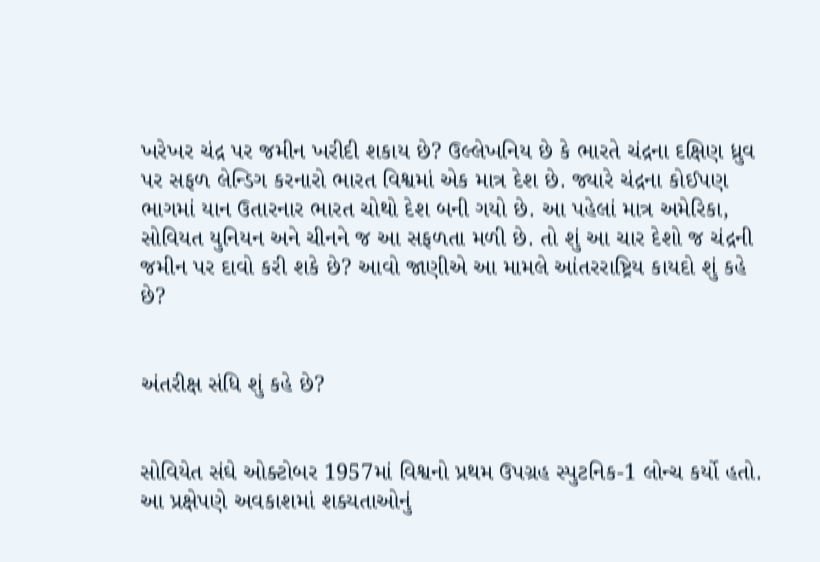ખરેખર ચંદ્ર પર જમીન ખરીદી શકાય છે? ઉલ્લેખનિય છે કે ભારતે ચંદ્રના દક્ષિણ ધ્રુવ પર સફળ લેન્ડિગ કરનારો ભારત વિશ્વમાં એક માત્ર દેશ છે. જ્યારે ચંદ્રના કોઈપણ ભાગમાં યાન ઉતારનાર ભારત ચોથો દેશ બની ગયો છે. આ પહેલાં માત્ર અમેરિકા, સોવિયત યુનિયન અને ચીનને જ આ સફળતા મળી છે. તો શું આ ચાર દેશો જ ચંદ્રની જમીન પર દાવો કરી શકે છે? આવો જાણીએ આ મામલે આંતરરાષ્ટ્રિય કાયદો શું કહે છે?


અંતરીક્ષ સંધિ શું કહે છે?


સોવિયેત સંઘે ઓક્ટોબર 1957માં વિશ્વનો પ્રથમ ઉપગ્રહ સ્પુટનિક-1 લોન્ચ કર્યો હતો. આ પ્રક્ષેપણે અવકાશમાં શક્યતાઓનું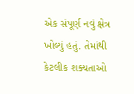એક સંપૂર્ણ નવું ક્ષેત્ર ખોલ્યું હતું. તેમાંથી કેટલીક શક્યતાઓ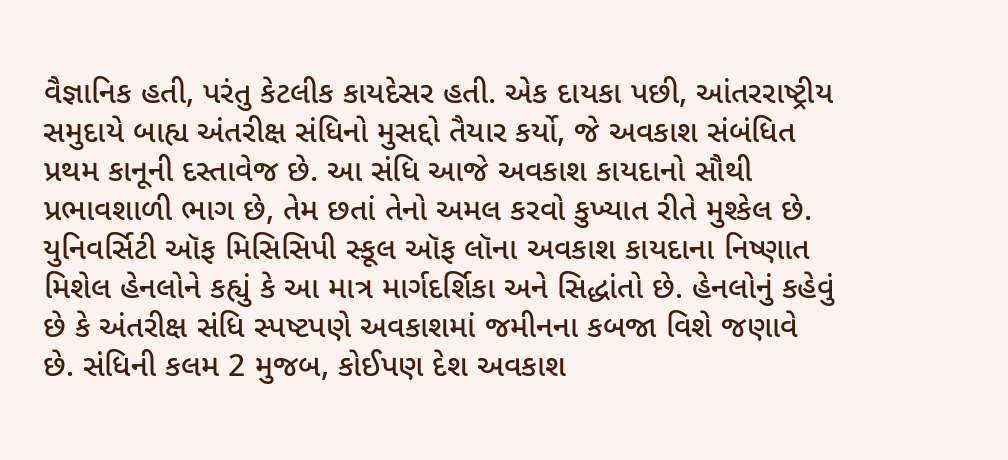વૈજ્ઞાનિક હતી, પરંતુ કેટલીક કાયદેસર હતી. એક દાયકા પછી, આંતરરાષ્ટ્રીય સમુદાયે બાહ્ય અંતરીક્ષ સંધિનો મુસદ્દો તૈયાર કર્યો, જે અવકાશ સંબંધિત પ્રથમ કાનૂની દસ્તાવેજ છે. આ સંધિ આજે અવકાશ કાયદાનો સૌથી પ્રભાવશાળી ભાગ છે, તેમ છતાં તેનો અમલ કરવો કુખ્યાત રીતે મુશ્કેલ છે. યુનિવર્સિટી ઑફ મિસિસિપી સ્કૂલ ઑફ લૉના અવકાશ કાયદાના નિષ્ણાત મિશેલ હેનલોને કહ્યું કે આ માત્ર માર્ગદર્શિકા અને સિદ્ધાંતો છે. હેનલોનું કહેવું છે કે અંતરીક્ષ સંધિ સ્પષ્ટપણે અવકાશમાં જમીનના કબજા વિશે જણાવે છે. સંધિની કલમ 2 મુજબ, કોઈપણ દેશ અવકાશ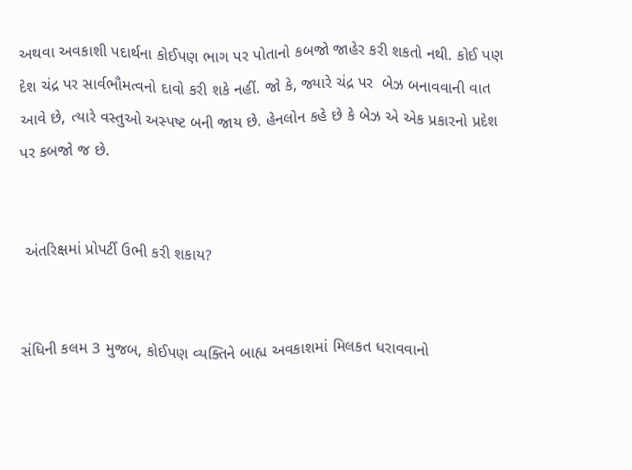અથવા અવકાશી પદાર્થના કોઈપણ ભાગ પર પોતાનો કબજો જાહેર કરી શકતો નથી. કોઈ પણ દેશ ચંદ્ર પર સાર્વભૌમત્વનો દાવો કરી શકે નહીં. જો કે, જ્યારે ચંદ્ર પર  બેઝ બનાવવાની વાત આવે છે, ત્યારે વસ્તુઓ અસ્પષ્ટ બની જાય છે. હેનલોન કહે છે કે બેઝ એ એક પ્રકારનો પ્રદેશ પર કબજો જ છે.


 અંતરિક્ષમાં પ્રોપર્ટી ઉભી કરી શકાય?


સંધિની કલમ 3 મુજબ, કોઈપણ વ્યક્તિને બાહ્ય અવકાશમાં મિલકત ધરાવવાનો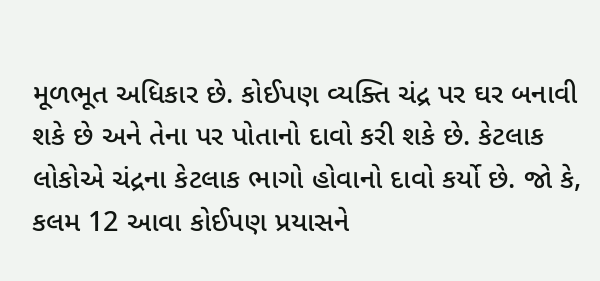મૂળભૂત અધિકાર છે. કોઈપણ વ્યક્તિ ચંદ્ર પર ઘર બનાવી શકે છે અને તેના પર પોતાનો દાવો કરી શકે છે. કેટલાક લોકોએ ચંદ્રના કેટલાક ભાગો હોવાનો દાવો કર્યો છે. જો કે, કલમ 12 આવા કોઈપણ પ્રયાસને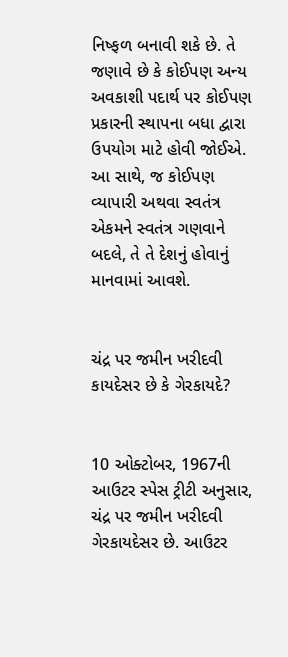નિષ્ફળ બનાવી શકે છે. તે જણાવે છે કે કોઈપણ અન્ય અવકાશી પદાર્થ પર કોઈપણ પ્રકારની સ્થાપના બધા દ્વારા ઉપયોગ માટે હોવી જોઈએ. આ સાથે, જ કોઈપણ વ્યાપારી અથવા સ્વતંત્ર એકમને સ્વતંત્ર ગણવાને બદલે, તે તે દેશનું હોવાનું માનવામાં આવશે.


ચંદ્ર પર જમીન ખરીદવી કાયદેસર છે કે ગેરકાયદે?


10 ઓક્ટોબર, 1967ની આઉટર સ્પેસ ટ્રીટી અનુસાર, ચંદ્ર પર જમીન ખરીદવી ગેરકાયદેસર છે. આઉટર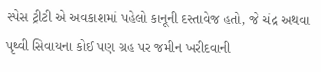સ્પેસ ટ્રીટી એ અવકાશમાં પહેલો કાનૂની દસ્તાવેજ હતો, જે ચંદ્ર અથવા પૃથ્વી સિવાયના કોઈ પણ ગ્રહ પર જમીન ખરીદવાની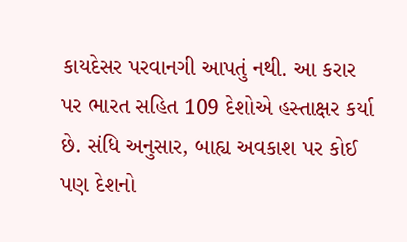કાયદેસર પરવાનગી આપતું નથી. આ કરાર પર ભારત સહિત 109 દેશોએ હસ્તાક્ષર કર્યા છે. સંધિ અનુસાર, બાહ્ય અવકાશ પર કોઈ પણ દેશનો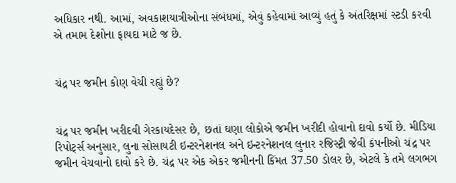અધિકાર નથી. આમાં, અવકાશયાત્રીઓના સંબંધમાં, એવું કહેવામાં આવ્યું હતું કે અંતરિક્ષમાં સ્ટડી કરવી એ તમામ દેશોના ફાયદા માટે જ છે.


ચંદ્ર પર જમીન કોણ વેચી રહ્યું છે?


ચંદ્ર પર જમીન ખરીદવી ગેરકાયદેસર છે, છતાં ઘણા લોકોએ જમીન ખરીદી હોવાનો દાવો કર્યો છે. મીડિયા રિપોર્ટ્સ અનુસાર, લુના સોસાયટી ઇન્ટરનેશનલ અને ઇન્ટરનેશનલ લુનાર રજિસ્ટ્રી જેવી કંપનીઓ ચંદ્ર પર જમીન વેચવાનો દાવો કરે છે. ચંદ્ર પર એક એકર જમીનની કિંમત 37.50 ડોલર છે, એટલે કે તમે લગભગ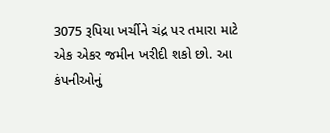3075 રૂપિયા ખર્ચીને ચંદ્ર પર તમારા માટે એક એકર જમીન ખરીદી શકો છો. આ કંપનીઓનું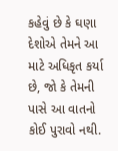કહેવું છે કે ઘણા દેશોએ તેમને આ માટે અધિકૃત કર્યા છે, જો કે તેમની પાસે આ વાતનો કોઈ પુરાવો નથી.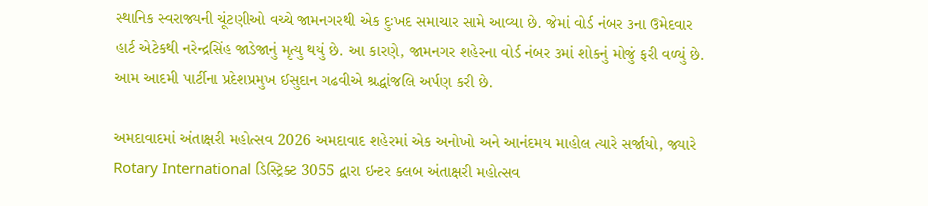સ્થાનિક સ્વરાજ્યની ચૂંટણીઓ વચ્ચે જામનગરથી એક દુઃખદ સમાચાર સામે આવ્યા છે. જેમાં વોર્ડ નંબર ૩ના ઉમેદવાર હાર્ટ એટેકથી નરેન્દ્રસિંહ જાડેજાનું મૃત્યુ થયું છે. આ કારણે, જામનગર શહેરના વોર્ડ નંબર ૩માં શોકનું મોજું ફરી વળ્યું છે. આમ આદમી પાર્ટીના પ્રદેશપ્રમુખ ઈસુદાન ગઢવીએ શ્રદ્ધાંજલિ અર્પણ કરી છે.

અમદાવાદમાં અંતાક્ષરી મહોત્સવ 2026 અમદાવાદ શહેરમાં એક અનોખો અને આનંદમય માહોલ ત્યારે સર્જાયો, જ્યારે Rotary International ડિસ્ટ્રિક્ટ 3055 દ્વારા ઇન્ટર ક્લબ અંતાક્ષરી મહોત્સવ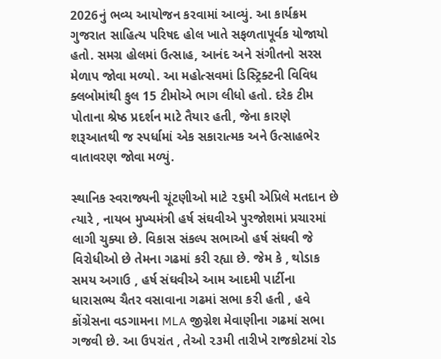2026નું ભવ્ય આયોજન કરવામાં આવ્યું. આ કાર્યક્રમ ગુજરાત સાહિત્ય પરિષદ હોલ ખાતે સફળતાપૂર્વક યોજાયો હતો. સમગ્ર હોલમાં ઉત્સાહ, આનંદ અને સંગીતનો સરસ મેળાપ જોવા મળ્યો. આ મહોત્સવમાં ડિસ્ટ્રિક્ટની વિવિધ ક્લબોમાંથી કુલ 15 ટીમોએ ભાગ લીધો હતો. દરેક ટીમ પોતાના શ્રેષ્ઠ પ્રદર્શન માટે તૈયાર હતી, જેના કારણે શરૂઆતથી જ સ્પર્ધામાં એક સકારાત્મક અને ઉત્સાહભેર વાતાવરણ જોવા મળ્યું.

સ્થાનિક સ્વરાજ્યની ચૂંટણીઓ માટે ૨૬મી એપ્રિલે મતદાન છે ત્યારે , નાયબ મુખ્યમંત્રી હર્ષ સંઘવીએ પુરજોશમાં પ્રચારમાં લાગી ચુક્યા છે. વિકાસ સંકલ્પ સભાઓ હર્ષ સંઘવી જે વિરોધીઓ છે તેમના ગઢમાં કરી રહ્યા છે. જેમ કે , થોડાક સમય અગાઉ , હર્ષ સંઘવીએ આમ આદમી પાર્ટીના ધારાસભ્ય ચૈતર વસાવાના ગઢમાં સભા કરી હતી , હવે કોંગ્રેસના વડગામના MLA જીગ્નેશ મેવાણીના ગઢમાં સભા ગજવી છે. આ ઉપરાંત , તેઓ ૨૩મી તારીખે રાજકોટમાં રોડ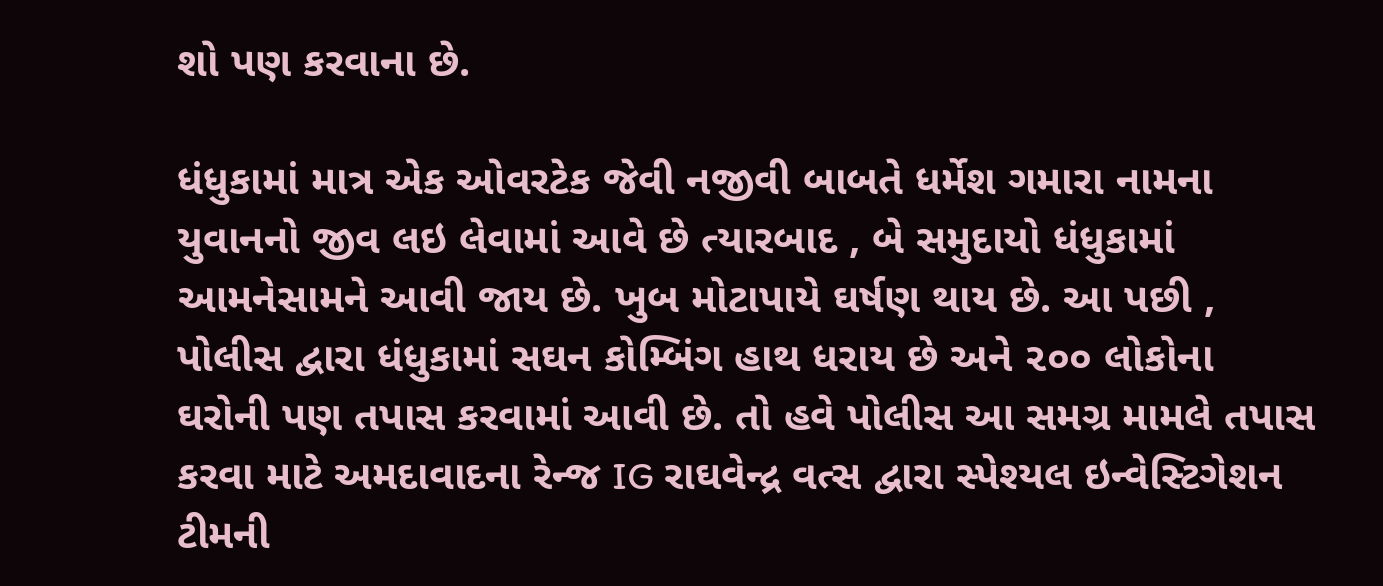શો પણ કરવાના છે.

ધંધુકામાં માત્ર એક ઓવરટેક જેવી નજીવી બાબતે ધર્મેશ ગમારા નામના યુવાનનો જીવ લઇ લેવામાં આવે છે ત્યારબાદ , બે સમુદાયો ધંધુકામાં આમનેસામને આવી જાય છે. ખુબ મોટાપાયે ઘર્ષણ થાય છે. આ પછી , પોલીસ દ્વારા ધંધુકામાં સઘન કોમ્બિંગ હાથ ધરાય છે અને ૨૦૦ લોકોના ઘરોની પણ તપાસ કરવામાં આવી છે. તો હવે પોલીસ આ સમગ્ર મામલે તપાસ કરવા માટે અમદાવાદના રેન્જ IG રાઘવેન્દ્ર વત્સ દ્વારા સ્પેશ્યલ ઇન્વેસ્ટિગેશન ટીમની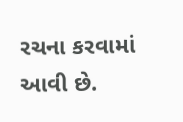રચના કરવામાં આવી છે.